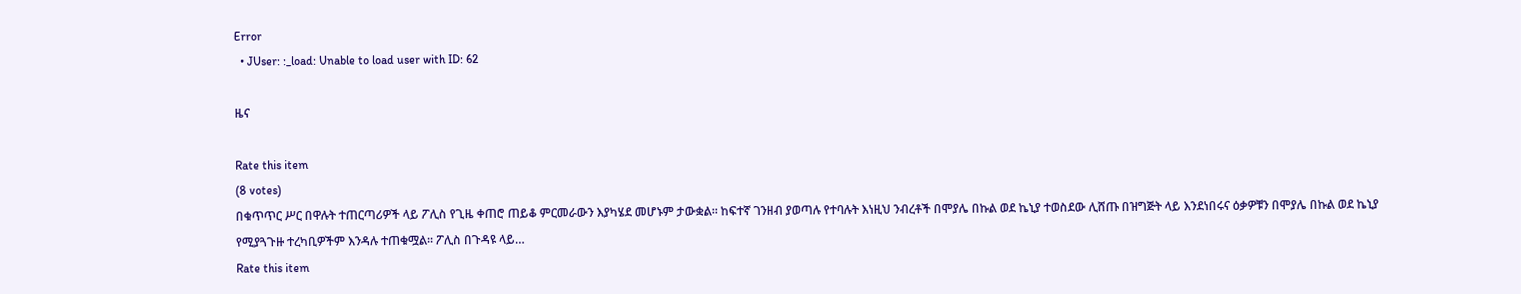Error
  • JUser: :_load: Unable to load user with ID: 62

ዜና

Rate this item
(8 votes)
በቁጥጥር ሥር በዋሉት ተጠርጣሪዎች ላይ ፖሊስ የጊዜ ቀጠሮ ጠይቆ ምርመራውን እያካሄደ መሆኑም ታውቋል፡፡ ከፍተኛ ገንዘብ ያወጣሉ የተባሉት እነዚህ ንብረቶች በሞያሌ በኩል ወደ ኬኒያ ተወስደው ሊሸጡ በዝግጅት ላይ እንደነበሩና ዕቃዎቹን በሞያሌ በኩል ወደ ኬኒያ የሚያጓጉዙ ተረካቢዎችም እንዳሉ ተጠቁሟል፡፡ ፖሊስ በጉዳዩ ላይ…
Rate this item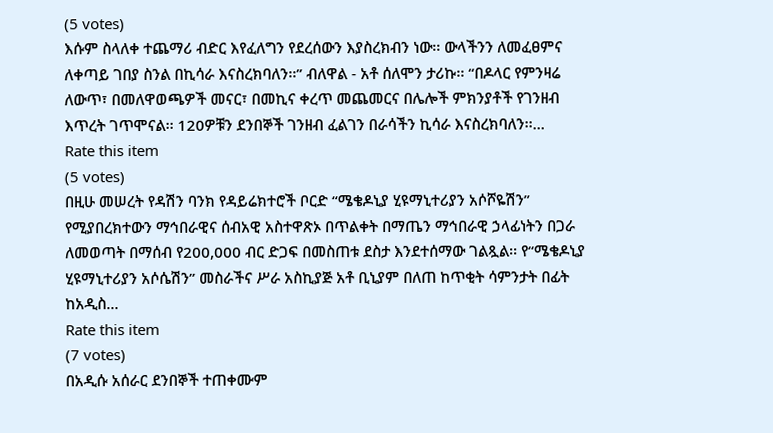(5 votes)
እሱም ስላለቀ ተጨማሪ ብድር እየፈለግን የደረሰውን እያስረክብን ነው፡፡ ውላችንን ለመፈፀምና ለቀጣይ ገበያ ስንል በኪሳራ እናስረክባለን፡፡” ብለዋል - አቶ ሰለሞን ታሪኩ፡፡ “በዶላር የምንዛሬ ለውጥ፣ በመለዋወጫዎች መናር፣ በመኪና ቀረጥ መጨመርና በሌሎች ምክንያቶች የገንዘብ እጥረት ገጥሞናል፡፡ 120ዎቹን ደንበኞች ገንዘብ ፈልገን በራሳችን ኪሳራ እናስረክባለን፡፡…
Rate this item
(5 votes)
በዚሁ መሠረት የዳሽን ባንክ የዳይሬክተሮች ቦርድ “ሜቄዶኒያ ሂዩማኒተሪያን አሶሾዬሽን” የሚያበረክተውን ማኅበራዊና ሰብአዊ አስተዋጽኦ በጥልቀት በማጤን ማኅበራዊ ኃላፊነትን በጋራ ለመወጣት በማሰብ የ200,000 ብር ድጋፍ በመስጠቱ ደስታ እንደተሰማው ገልጿል፡፡ የ“ሜቄዶኒያ ሂዩማኒተሪያን አሶሴሽን” መስራችና ሥራ አስኪያጅ አቶ ቢኒያም በለጠ ከጥቂት ሳምንታት በፊት ከአዲስ…
Rate this item
(7 votes)
በአዲሱ አሰራር ደንበኞች ተጠቀሙም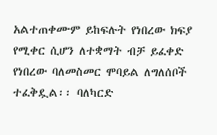አልተጠቀሙም ይከፍሉት የነበረው ክፍያ የሚቀር ሲሆን ለተቋማት ብቻ ይፈቀድ የነበረው ባለመስመር ሞባይል ለግለሰቦች ተፈቅዷል፡፡ ባለካርድ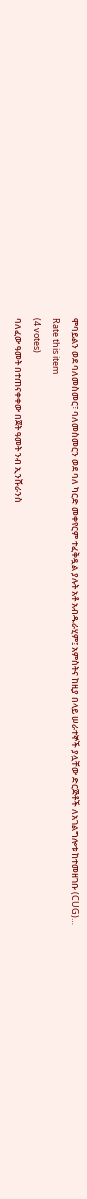ሞባይልን ወደ ባለመስመር፣ ባለመስመርን ወደ ባለ ካርድ መቀየርም ተፈቅዷል ያሉት አቶ አብዱራሂም፤ አምስትና ከዚያ በላይ ሠራተኞች ያሏቸው ድርጅቶች ለአገልግሎቱ ከተመዘገቡ (CUG)…
Rate this item
(4 votes)
ባለፈው ዓመት በተጠናቀቀው በጀት ዓመት ንብ ኢንሹራንስ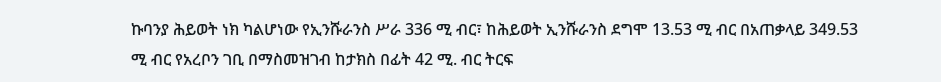ኩባንያ ሕይወት ነክ ካልሆነው የኢንሹራንስ ሥራ 336 ሚ ብር፣ ከሕይወት ኢንሹራንስ ደግሞ 13.53 ሚ ብር በአጠቃላይ 349.53 ሚ ብር የአረቦን ገቢ በማስመዝገብ ከታክስ በፊት 42 ሚ. ብር ትርፍ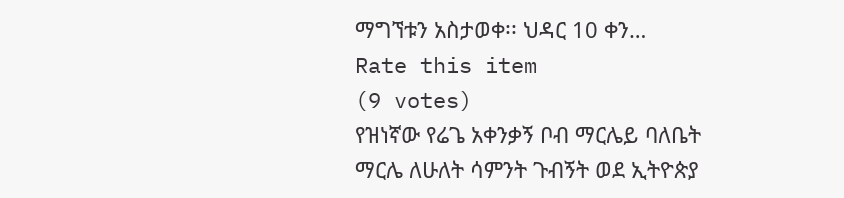ማግኘቱን አስታወቀ፡፡ ህዳር 10 ቀን…
Rate this item
(9 votes)
የዝነኛው የሬጌ አቀንቃኝ ቦብ ማርሌይ ባለቤት ማርሌ ለሁለት ሳምንት ጉብኝት ወደ ኢትዮጵያ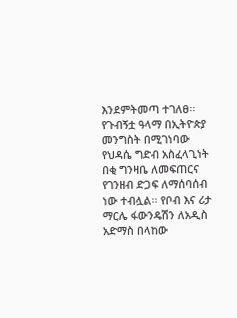እንደምትመጣ ተገለፀ፡፡ የጉብኝቷ ዓላማ በኢትዮጵያ መንግስት በሚገነባው የህዳሴ ግድብ አስፈላጊነት በቂ ግንዛቤ ለመፍጠርና የገንዘብ ድጋፍ ለማሰባሰብ ነው ተብሏል፡፡ የቦብ እና ሪታ ማርሌ ፋውንዴሽን ለአዲስ አድማስ በላከው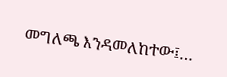መግለጫ እንዳመለከተው፤…